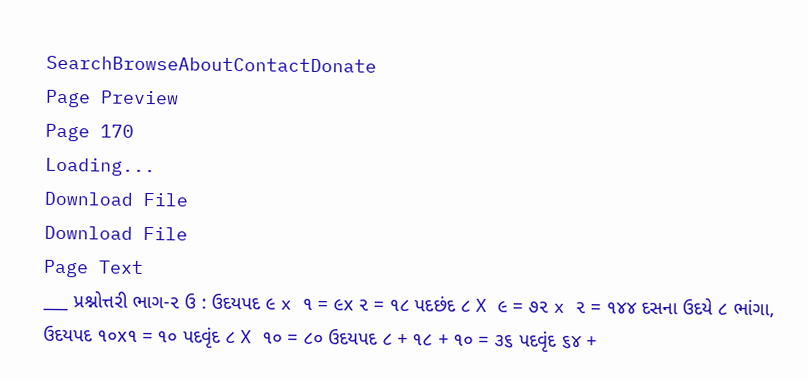SearchBrowseAboutContactDonate
Page Preview
Page 170
Loading...
Download File
Download File
Page Text
___ પ્રશ્નોત્તરી ભાગ-૨ ઉ : ઉદયપદ ૯ x ૧ = ૯x ૨ = ૧૮ પદછંદ ૮ X ૯ = ૭૨ x ૨ = ૧૪૪ દસના ઉદયે ૮ ભાંગા, ઉદયપદ ૧૦x૧ = ૧૦ પદવૃંદ ૮ X ૧૦ = ૮૦ ઉદયપદ ૮ + ૧૮ + ૧૦ = ૩૬ પદવૃંદ ૬૪ +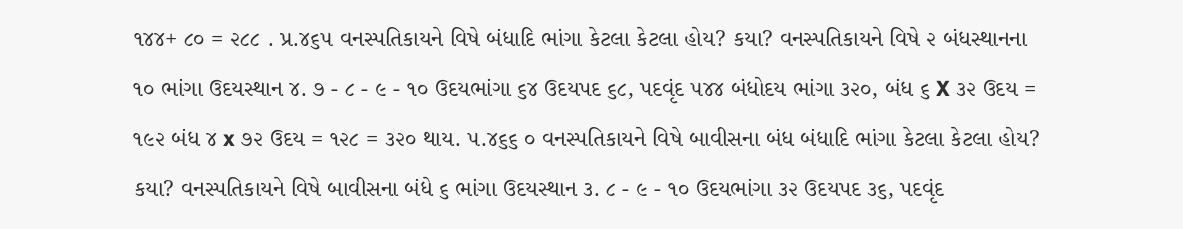૧૪૪+ ૮૦ = ૨૮૮ . પ્ર.૪૬૫ વનસ્પતિકાયને વિષે બંધાદિ ભાંગા કેટલા કેટલા હોય? કયા? વનસ્પતિકાયને વિષે ૨ બંધસ્થાનના ૧૦ ભાંગા ઉદયસ્થાન ૪. ૭ - ૮ - ૯ - ૧૦ ઉદયભાંગા ૬૪ ઉદયપદ ૬૮, પદવૃંદ ૫૪૪ બંધોદય ભાંગા ૩૨૦, બંધ ૬ X ૩૨ ઉદય = ૧૯૨ બંધ ૪ x ૭૨ ઉદય = ૧૨૮ = ૩૨૦ થાય. ૫.૪૬૬ ૦ વનસ્પતિકાયને વિષે બાવીસના બંધ બંધાદિ ભાંગા કેટલા કેટલા હોય? કયા? વનસ્પતિકાયને વિષે બાવીસના બંધે ૬ ભાંગા ઉદયસ્થાન ૩. ૮ - ૯ - ૧૦ ઉદયભાંગા ૩૨ ઉદયપદ ૩૬, પદવૃંદ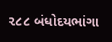૨૮૮ બંધોદયભાંગા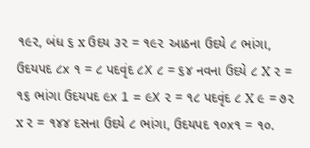૧૯૨, બંધ ૬ x ઉદય ૩૨ = ૧૯૨ આઠના ઉદયે ૮ ભાંગા, ઉદયપદ ૮x ૧ = ૮ પદવૃંદ ૮X ૮ = ૬૪ નવના ઉદયે ૮ X ૨ = ૧૬ ભાંગા ઉદયપદ ૯x 1 = ૯X ૨ = ૧૮ પદવૃંદ ૮ X ૯ = ૭૨ x ૨ = ૧૪૪ દસના ઉદયે ૮ ભાંગા, ઉદયપદ ૧૦x૧ = ૧૦.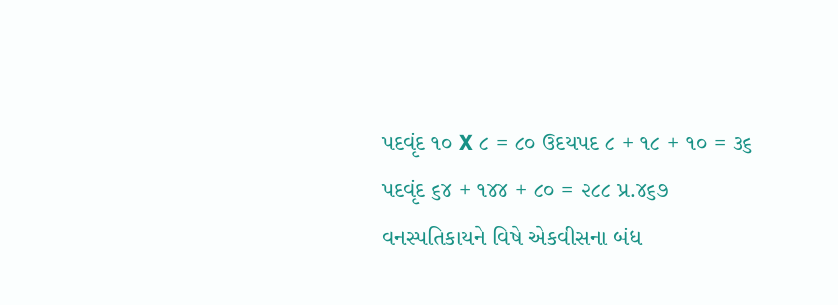પદવૃંદ ૧૦ X ૮ = ૮૦ ઉદયપદ ૮ + ૧૮ + ૧૦ = ૩૬ પદવૃંદ ૬૪ + ૧૪૪ + ૮૦ = ૨૮૮ પ્ર.૪૬૭ વનસ્પતિકાયને વિષે એકવીસના બંધ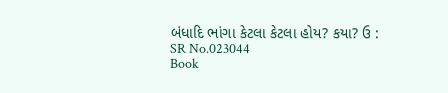બંધાદિ ભાંગા કેટલા કેટલા હોય? કયા? ઉ :
SR No.023044
Book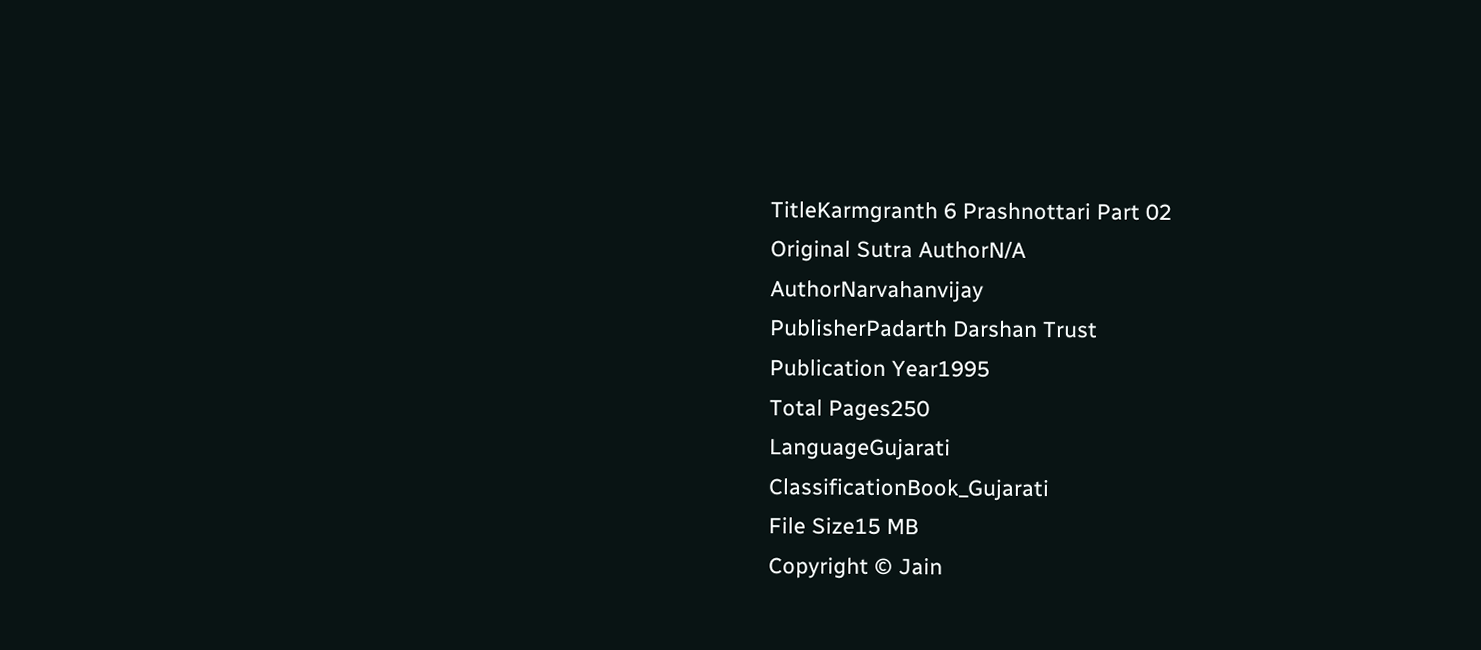TitleKarmgranth 6 Prashnottari Part 02
Original Sutra AuthorN/A
AuthorNarvahanvijay
PublisherPadarth Darshan Trust
Publication Year1995
Total Pages250
LanguageGujarati
ClassificationBook_Gujarati
File Size15 MB
Copyright © Jain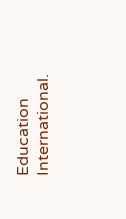Education International.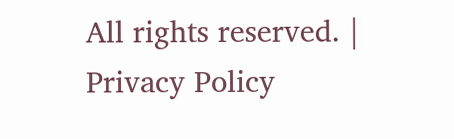All rights reserved. | Privacy Policy